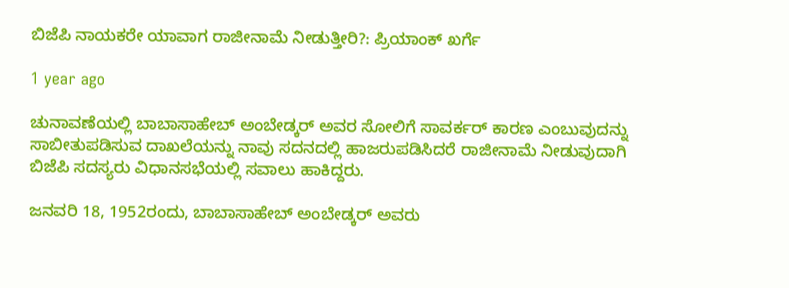ಬಿಜೆಪಿ ನಾಯಕರೇ ಯಾವಾಗ ರಾಜೀನಾಮೆ ನೀಡುತ್ತೀರಿ?: ಪ್ರಿಯಾಂಕ್ ಖರ್ಗೆ

1 year ago

ಚುನಾವಣೆಯಲ್ಲಿ ಬಾಬಾಸಾಹೇಬ್ ಅಂಬೇಡ್ಕರ್ ಅವರ ಸೋಲಿಗೆ ಸಾವರ್ಕರ್ ಕಾರಣ ಎಂಬುವುದನ್ನು ಸಾಬೀತುಪಡಿಸುವ ದಾಖಲೆಯನ್ನು ನಾವು ಸದನದಲ್ಲಿ ಹಾಜರುಪಡಿಸಿದರೆ ರಾಜೀನಾಮೆ ನೀಡುವುದಾಗಿ ಬಿಜೆಪಿ ಸದಸ್ಯರು ವಿಧಾನಸಭೆಯಲ್ಲಿ ಸವಾಲು ಹಾಕಿದ್ದರು.

ಜನವರಿ 18, 1952ರಂದು, ಬಾಬಾಸಾಹೇಬ್ ಅಂಬೇಡ್ಕರ್ ಅವರು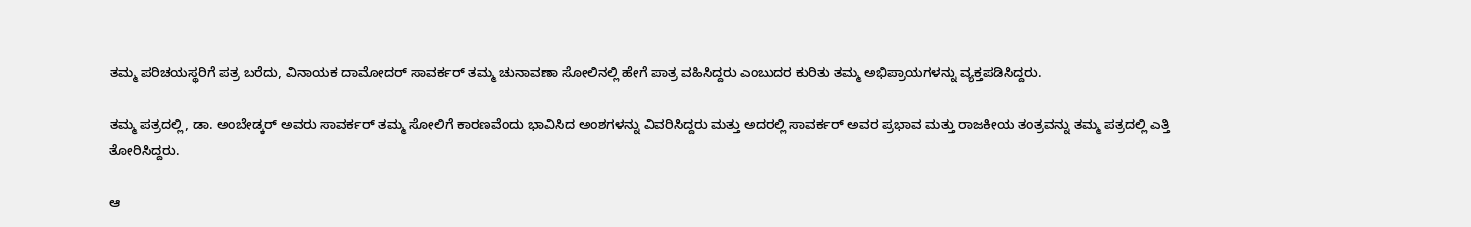ತಮ್ಮ ಪರಿಚಯಸ್ಥರಿಗೆ ಪತ್ರ ಬರೆದು, ವಿನಾಯಕ ದಾಮೋದರ್ ಸಾವರ್ಕರ್ ತಮ್ಮ ಚುನಾವಣಾ ಸೋಲಿನಲ್ಲಿ ಹೇಗೆ ಪಾತ್ರ ವಹಿಸಿದ್ದರು ಎಂಬುದರ ಕುರಿತು ತಮ್ಮ ಅಭಿಪ್ರಾಯಗಳನ್ನು ವ್ಯಕ್ತಪಡಿಸಿದ್ದರು.

ತಮ್ಮ ಪತ್ರದಲ್ಲಿ, ಡಾ. ಅಂಬೇಡ್ಕರ್ ಅವರು ಸಾವರ್ಕರ್ ತಮ್ಮ ಸೋಲಿಗೆ ಕಾರಣವೆಂದು ಭಾವಿಸಿದ ಅಂಶಗಳನ್ನು ವಿವರಿಸಿದ್ದರು ಮತ್ತು ಅದರಲ್ಲಿ ಸಾವರ್ಕರ್ ಅವರ ಪ್ರಭಾವ ಮತ್ತು ರಾಜಕೀಯ ತಂತ್ರವನ್ನು ತಮ್ಮ ಪತ್ರದಲ್ಲಿ ಎತ್ತಿ ತೋರಿಸಿದ್ದರು.

ಆ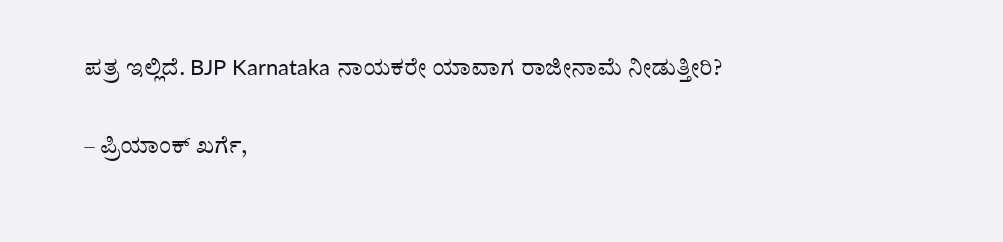ಪತ್ರ ಇಲ್ಲಿದೆ. BJP Karnataka ನಾಯಕರೇ ಯಾವಾಗ ರಾಜೀನಾಮೆ ನೀಡುತ್ತೀರಿ?

– ಪ್ರಿಯಾಂಕ್ ಖರ್ಗೆ,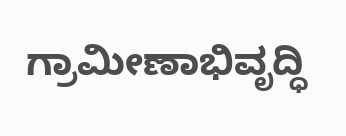ಗ್ರಾಮೀಣಾಭಿವೃದ್ಧಿ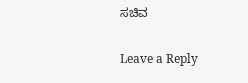ಸಚಿವ

Leave a Reply